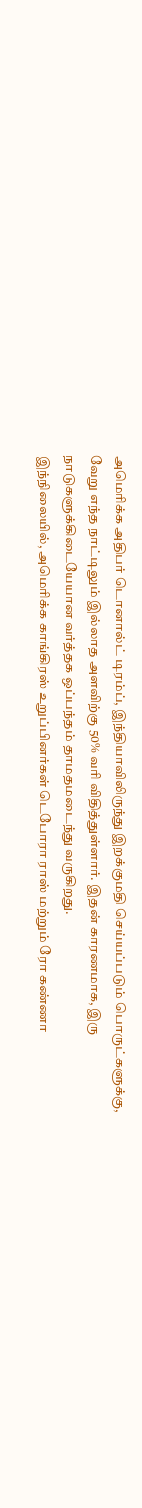அமெரிக்க அதிபர் டொனால்ட் டிரம்ப், இந்தியாவிலிருந்து இறக்குமதி செய்யப்படும் பொருட்களுக்கு, வேறு எந்த நாட்டிலும் இல்லாத அளவிற்கு 50% வரி விதித்துள்ளார். இதன் காரணமாக, இரு நாடுகளுக்கிடையேயான வர்த்தக ஒப்பந்தம் தாமதமடைந்து வருகிறது.
இந்நிலையில், அமெரிக்க காங்கிரஸ் உறுப்பினர்கள் டெபோரா ராஸ் மற்றும் ரோ கண்ணா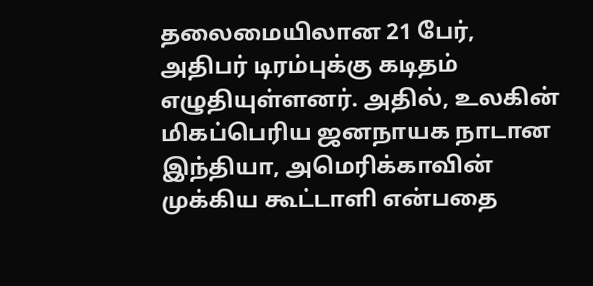தலைமையிலான 21 பேர், அதிபர் டிரம்புக்கு கடிதம் எழுதியுள்ளனர். அதில், உலகின் மிகப்பெரிய ஜனநாயக நாடான இந்தியா, அமெரிக்காவின் முக்கிய கூட்டாளி என்பதை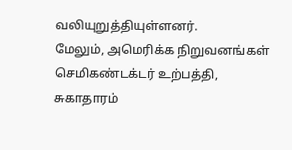வலியுறுத்தியுள்ளனர்.
மேலும், அமெரிக்க நிறுவனங்கள் செமிகண்டக்டர் உற்பத்தி, சுகாதாரம்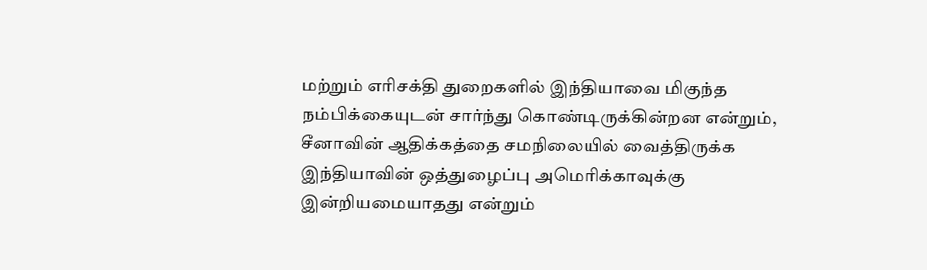மற்றும் எரிசக்தி துறைகளில் இந்தியாவை மிகுந்த நம்பிக்கையுடன் சார்ந்து கொண்டிருக்கின்றன என்றும், சீனாவின் ஆதிக்கத்தை சமநிலையில் வைத்திருக்க இந்தியாவின் ஒத்துழைப்பு அமெரிக்காவுக்கு இன்றியமையாதது என்றும்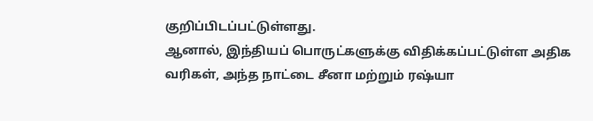குறிப்பிடப்பட்டுள்ளது.
ஆனால், இந்தியப் பொருட்களுக்கு விதிக்கப்பட்டுள்ள அதிக வரிகள், அந்த நாட்டை சீனா மற்றும் ரஷ்யா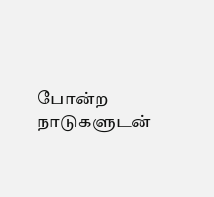போன்ற நாடுகளுடன்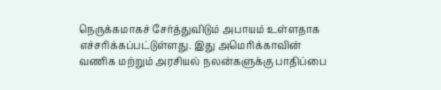நெருக்கமாகச் சேர்த்துவிடும் அபாயம் உள்ளதாக எச்சரிக்கப்பட்டுள்ளது. இது அமெரிக்காவின் வணிக மற்றும் அரசியல் நலன்களுக்கு பாதிப்பை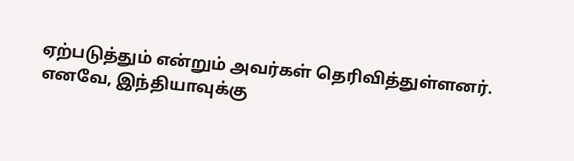ஏற்படுத்தும் என்றும் அவர்கள் தெரிவித்துள்ளனர்.
எனவே, இந்தியாவுக்கு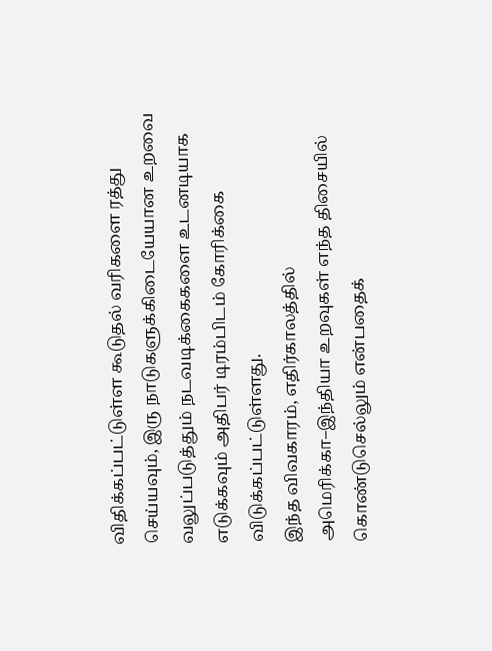விதிக்கப்பட்டுள்ள கூடுதல் வரிகளை ரத்து செய்யவும், இரு நாடுகளுக்கிடையேயான உறவை வலுப்படுத்தும் நடவடிக்கைகளை உடனடியாக எடுக்கவும் அதிபர் டிரம்பிடம் கோரிக்கை விடுக்கப்பட்டுள்ளது.
இந்த விவகாரம், எதிர்காலத்தில் அமெரிக்கா–இந்தியா உறவுகள் எந்த திசையில் கொண்டுசெல்லும் என்பதைக்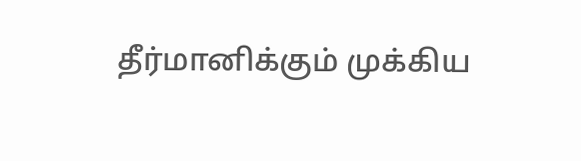தீர்மானிக்கும் முக்கிய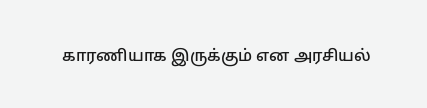காரணியாக இருக்கும் என அரசியல்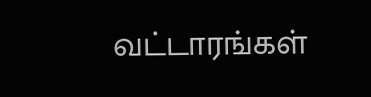வட்டாரங்கள்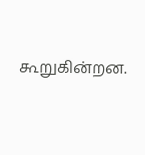கூறுகின்றன.